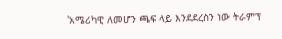'አሜሪካዊ ለመሆን ጫፍ ላይ እንደደረስን ነው ትራምፕ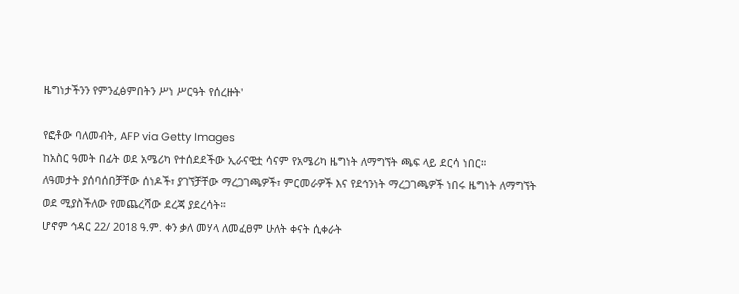ዜግነታችንን የምንፈፅምበትን ሥነ ሥርዓት የሰረዙት'

የፎቶው ባለመብት, AFP via Getty Images
ከአስር ዓመት በፊት ወደ አሜሪካ የተሰደደችው ኢራናዊቷ ሳናም የአሜሪካ ዜግነት ለማግኘት ጫፍ ላይ ደርሳ ነበር።
ለዓመታት ያሰባሰበቻቸው ሰነዶች፣ ያገኘቻቸው ማረጋገጫዎች፣ ምርመራዎች እና የደኅንነት ማረጋገጫዎች ነበሩ ዜግነት ለማግኘት ወደ ሚያስችለው የመጨረሻው ደረጃ ያደረሳት።
ሆኖም ኅዳር 22/ 2018 ዓ.ም. ቀን ቃለ መሃላ ለመፈፀም ሁለት ቀናት ሲቀራት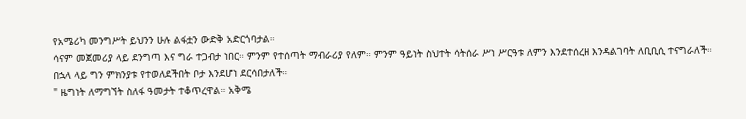የአሜሪካ መንግሥት ይህንን ሁሉ ልፋቷን ውድቅ አድርጎባታል።
ሳናም መጀመሪያ ላይ ደንግጣ እና ግራ ተጋብታ ነበር። ምንም የተሰጣት ማብራሪያ የለም። ምንም ዓይነት ስህተት ሳትሰራ ሥነ ሥርዓቱ ለምን እንደተሰረዘ እንዳልገባት ለቢቢሲ ተናግራለች።
በኋላ ላይ ግን ምክንያቱ የተወለደችበት ቦታ እንደሆነ ደርሳበታለች።
" ዜግነት ለማግኘት ስለፋ ዓመታት ተቆጥረዋል። አቅሜ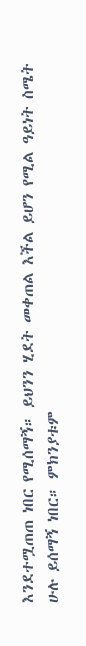እንደተሟጠጠ ነበር የሚሰማኝ። ይህንን ሂደት መቀጠል እችል ይሆን የሚል ዓይነት ስሜት ሁሉ ይሰማኝ ነበር። ምክንያቱም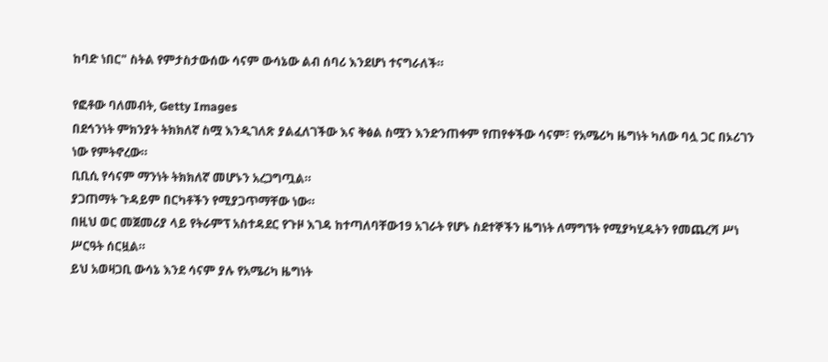ከባድ ነበር" ስትል የምታስታውሰው ሳናም ውሳኔው ልብ ሰባሪ እንደሆነ ተናግራለች።

የፎቶው ባለመብት, Getty Images
በደኅንነት ምክንያት ትክክለኛ ስሟ እንዲገለጽ ያልፈለገችው እና ቅፅል ስሟን እንድንጠቀም የጠየቀችው ሳናም፣ የአሜሪካ ዜግነት ካለው ባሏ ጋር በኦሪገን ነው የምትኖረው።
ቢቢሲ የሳናም ማንነት ትክክለኛ መሆኑን አረጋግጧል።
ያጋጠማት ጉዳይም በርካቶችን የሚያጋጥማቸው ነው።
በዚህ ወር መጀመሪያ ላይ የትራምፕ አስተዳደር የጉዞ እገዳ ከተጣለባቸው19 አገራት የሆኑ ስደተኞችን ዜግነት ለማግኘት የሚያካሂዱትን የመጨረሻ ሥነ ሥርዓት ሰርዟል።
ይህ አወዛጋቢ ውሳኔ እንደ ሳናም ያሉ የአሜሪካ ዜግነት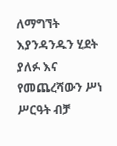ለማግኘት እያንዳንዱን ሂደት ያለፉ እና የመጨረሻውን ሥነ ሥርዓት ብቻ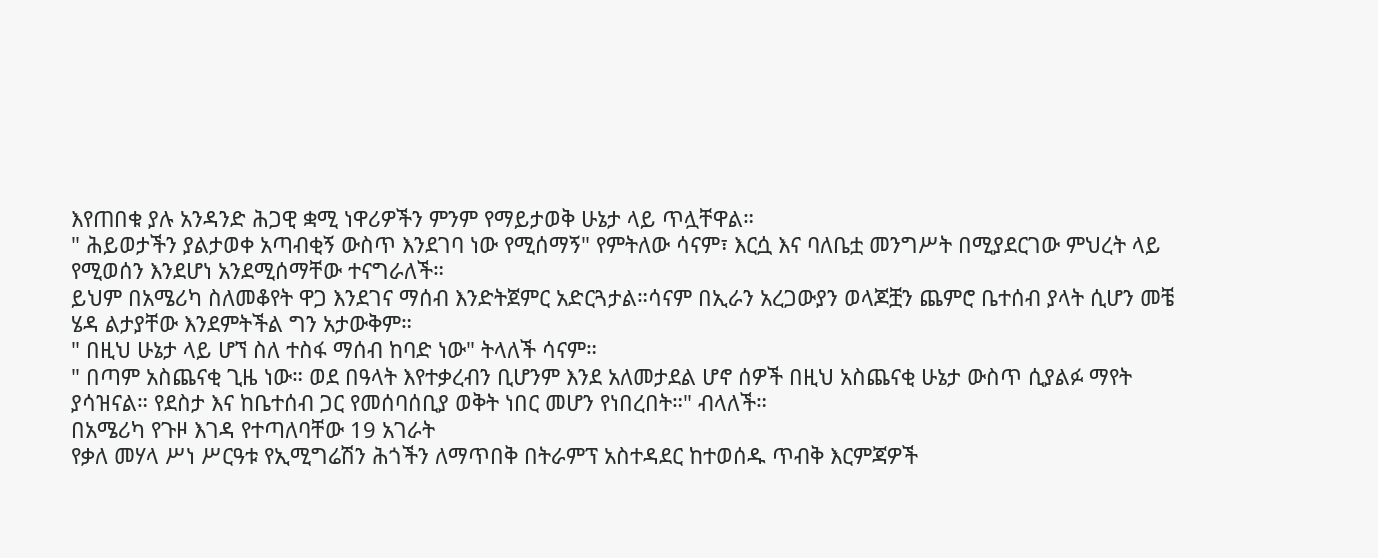እየጠበቁ ያሉ አንዳንድ ሕጋዊ ቋሚ ነዋሪዎችን ምንም የማይታወቅ ሁኔታ ላይ ጥሏቸዋል።
" ሕይወታችን ያልታወቀ አጣብቂኝ ውስጥ እንደገባ ነው የሚሰማኝ" የምትለው ሳናም፣ እርሷ እና ባለቤቷ መንግሥት በሚያደርገው ምህረት ላይ የሚወሰን እንደሆነ አንደሚሰማቸው ተናግራለች።
ይህም በአሜሪካ ስለመቆየት ዋጋ እንደገና ማሰብ እንድትጀምር አድርጓታል።ሳናም በኢራን አረጋውያን ወላጆቿን ጨምሮ ቤተሰብ ያላት ሲሆን መቼ ሄዳ ልታያቸው እንደምትችል ግን አታውቅም።
" በዚህ ሁኔታ ላይ ሆኘ ስለ ተስፋ ማሰብ ከባድ ነው" ትላለች ሳናም።
" በጣም አስጨናቂ ጊዜ ነው። ወደ በዓላት እየተቃረብን ቢሆንም እንደ አለመታደል ሆኖ ሰዎች በዚህ አስጨናቂ ሁኔታ ውስጥ ሲያልፉ ማየት ያሳዝናል። የደስታ እና ከቤተሰብ ጋር የመሰባሰቢያ ወቅት ነበር መሆን የነበረበት።" ብላለች።
በአሜሪካ የጉዞ እገዳ የተጣለባቸው 19 አገራት
የቃለ መሃላ ሥነ ሥርዓቱ የኢሚግሬሽን ሕጎችን ለማጥበቅ በትራምፕ አስተዳደር ከተወሰዱ ጥብቅ እርምጃዎች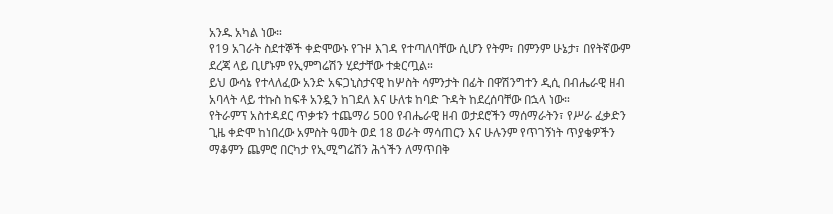አንዱ አካል ነው።
የ19 አገራት ስደተኞች ቀድሞውኑ የጉዞ እገዳ የተጣለባቸው ሲሆን የትም፣ በምንም ሁኔታ፣ በየትኛውም ደረጃ ላይ ቢሆኑም የኢምግሬሽን ሂደታቸው ተቋርጧል።
ይህ ውሳኔ የተላለፈው አንድ አፍጋኒስታናዊ ከሦስት ሳምንታት በፊት በዋሽንግተን ዲሲ በብሔራዊ ዘብ አባላት ላይ ተኩስ ከፍቶ አንዷን ከገደለ እና ሁለቱ ከባድ ጉዳት ከደረሰባቸው በኋላ ነው።
የትራምፕ አስተዳደር ጥቃቱን ተጨማሪ 500 የብሔራዊ ዘብ ወታደሮችን ማሰማራትን፣ የሥራ ፈቃድን ጊዜ ቀድሞ ከነበረው አምስት ዓመት ወደ 18 ወራት ማሳጠርን እና ሁሉንም የጥገኝነት ጥያቄዎችን ማቆምን ጨምሮ በርካታ የኢሚግሬሽን ሕጎችን ለማጥበቅ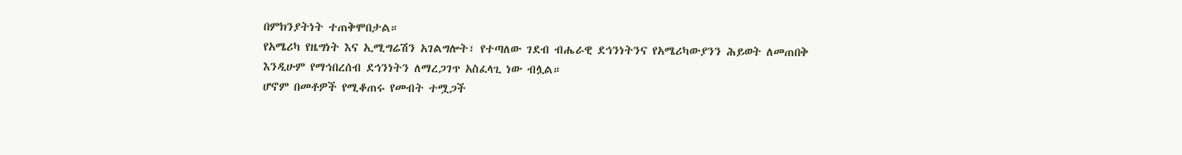በምክንያትነት ተጠቅሞበታል።
የአሜሪካ የዜግነት እና ኢሚግሬሽን አገልግሎት፣ የተጣለው ገደብ ብሔራዊ ደኅንነትንና የአሜሪካውያንን ሕይወት ለመጠበቅ እንዲሁም የማኅበረሰብ ደኅንነትን ለማረጋገጥ አስፈላጊ ነው ብሏል።
ሆኖም በመቶዎች የሚቆጠሩ የመብት ተሟጋች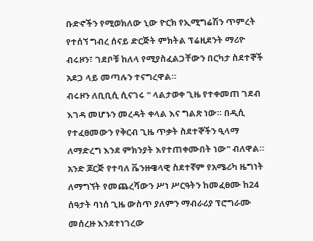ቡድኖችን የሚወክለው ኒው ዮርክ የኢሚግሬሽን ጥምረት የተሰኘ ግብረ ሰናይ ድርጅት ምክትል ፕሬዚደንት ማሪዮ ብሩዞን፣ ገደቦቹ ከለላ የሚያስፈልጋቸውን በርካታ ስደተኞች አደጋ ላይ መጣሉን ተናግረዋል።
ብሩዞን ለቢቢሲ ሲናገሩ " ላልታወቀ ጊዜ የተቀመጠ ገደብ እገዳ መሆኑን መረዳት ቀላል እና ግልጽ ነው። በዲሲ የተፈፀመውን የቅርብ ጊዜ ጥቃት ስደተኞችን ዒላማ ለማድረግ እንደ ምክንያት እየተጠቀሙበት ነው" ብለዋል።
አንድ ጆርጅ የተባለ ቬንዙዌላዊ ስደተኛም የአሜሪካ ዜግነት ለማግኘት የመጨረሻውን ሥነ ሥርዓትን ከመፈፀሙ ከ24 ሰዓታት ባነሰ ጊዜ ውስጥ ያለምን ማብራሪያ ፕሮግራሙ መሰረዙ እንደተነገረው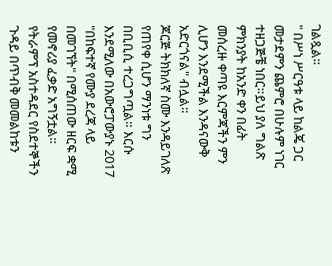ገልጿል።
" በሥነ ሥርዓቱ ላይ ከልጄ ጋር መታደምን ጨምሮ በሁሉም ነገር ተዘጋጅቼ ነበር።ይህ ያለ ግልጽ ምክንያት ከአንድ ቀን በፊት መሰረዙ ቀጣዩ እርምጃችን ምን ሊሆን እንደሚችል እንዳናውቅ አድርጎናል" ብሏል።
ጆርጅ ትክክለኛ ስሙ እንዳይገለጽ የጠየቀ ሲሆን ማንነቱ ግን በቢቢሲ ተረጋግጧል። እርሱ እንደሚለው በአውሮፓውያኑ 2017 "በከፍተኛ የሙያ ደረጃ ላይ በመገኘት" በሚሰጠው ዘርፍ ቋሚ የመኖሪያ ፈቃድ አግኝቷል።
የትራምፕ አስተዳደር የስደተኞችን ጉዳይ በጥብቅ መመልከቱን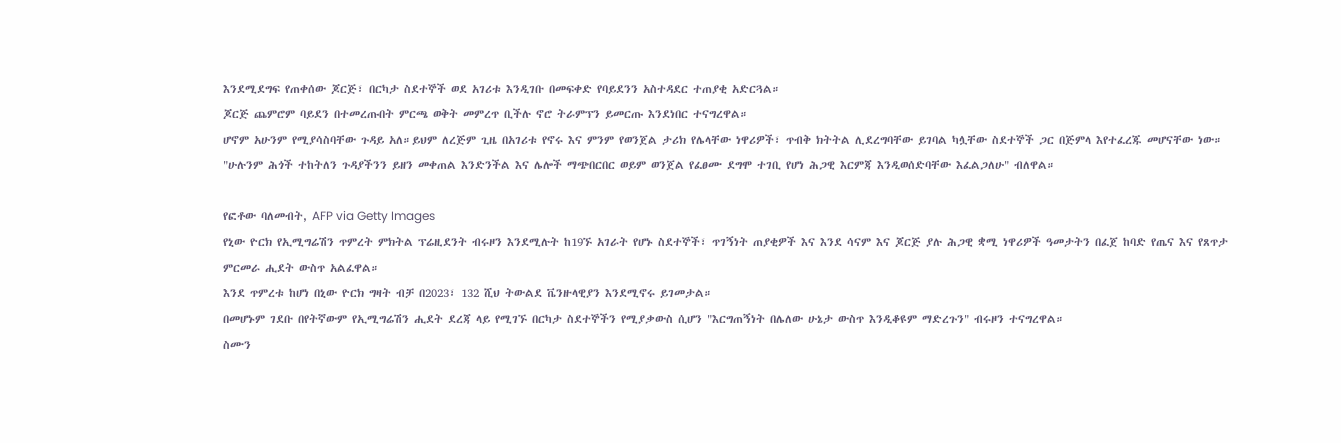እንደሚደግፍ የጠቀሰው ጆርጅ፣ በርካታ ስደተኞች ወደ አገሪቱ እንዲገቡ በመፍቀድ የባይደንን አስተዳደር ተጠያቂ አድርጓል።
ጆርጅ ጨምሮም ባይደን በተመረጡበት ምርጫ ወቅት መምረጥ ቢችሉ ኖሮ ትራምፕን ይመርጡ እንደነበር ተናግረዋል።
ሆኖም አሁንም የሚያሳስባቸው ጉዳይ አለ።ይህም ለረጅም ጊዜ በአገሪቱ የኖሩ እና ምንም የወንጀል ታሪክ የሌላቸው ነዋሪዎች፣ ጥብቅ ክትትል ሊደረግባቸው ይገባል ካሏቸው ስደተኞች ጋር በጅምላ እየተፈረጁ መሆናቸው ነው።
"ሁሉንም ሕጎች ተከትለን ጉዳያችንን ይዘን መቀጠል እንድንችል እና ሌሎች ማጭበርበር ወይም ወንጀል የፈፀሙ ደግሞ ተገቢ የሆነ ሕጋዊ እርምጃ እንዲወሰድባቸው እፈልጋለሁ" ብለዋል።

የፎቶው ባለመብት, AFP via Getty Images
የኒው ዮርክ የኢሚግሬሽን ጥምረት ምክትል ፕሬዚደንት ብሩዞን እንደሚሉት ከ19ኙ አገራት የሆኑ ስደተኞች፣ ጥገኝነት ጠያቂዎች እና እንደ ሳናም እና ጆርጅ ያሉ ሕጋዊ ቋሚ ነዋሪዎች ዓመታትን በፈጀ ከባድ የጤና እና የጸጥታ ምርመራ ሒደት ውስጥ አልፈዋል።
እንደ ጥምረቱ ከሆነ በኒው ዮርክ ግዛት ብቻ በ2023፣ 132 ሺህ ትውልደ ቬንዙላዊያን እንደሚኖሩ ይገመታል።
በመሆኑም ገደቡ በየትኛውም የኢሚግሬሽን ሒደት ደረጃ ላይ የሚገኙ በርካታ ስደተኞችን የሚያቃውስ ሲሆን "እርግጠኝነት በሌለው ሁኔታ ውስጥ እንዲቆዩም ማድረጉን" ብሩዞን ተናግረዋል።
ስሙን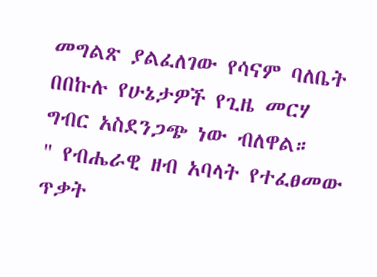መግልጽ ያልፈለገው የሳናም ባለቤት በበኩሉ የሁኔታዎች የጊዜ መርሃ ግብር አስደንጋጭ ነው ብለዋል።
" የብሔራዊ ዘብ አባላት የተፈፀመው ጥቃት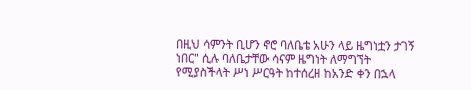በዚህ ሳምንት ቢሆን ኖሮ ባለቤቴ አሁን ላይ ዜግነቷን ታገኝ ነበር" ሲሉ ባለቤታቸው ሳናም ዜግነት ለማግኘት የሚያስችላት ሥነ ሥርዓት ከተሰረዘ ከአንድ ቀን በኋላ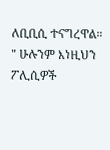ለቢቢሲ ተናግረዋል።
" ሁሉንም እነዚህን ፖሊሲዎች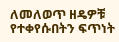ለመለወጥ ዘዴዎቹ የተቀየሱበትን ፍጥነት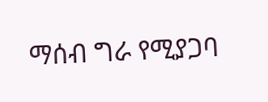ማሰብ ግራ የሚያጋባ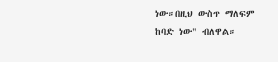ነው።በዚህ ውስጥ ማለፍም ከባድ ነው" ብለዋል።